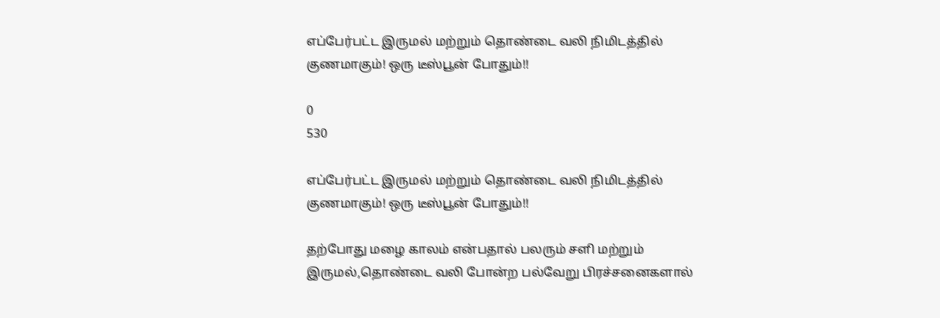எப்பேர்பட்ட இருமல் மற்றும் தொண்டை வலி நிமிடத்தில் குணமாகும்! ஒரு டீஸ்பூன் போதும்!!

0
530

எப்பேர்பட்ட இருமல் மற்றும் தொண்டை வலி நிமிடத்தில் குணமாகும்! ஒரு டீஸ்பூன் போதும்!!

தற்போது மழை காலம் என்பதால் பலரும் சளி மற்றும் இருமல்,தொண்டை வலி போன்ற பல்வேறு பிரச்சனைகளால்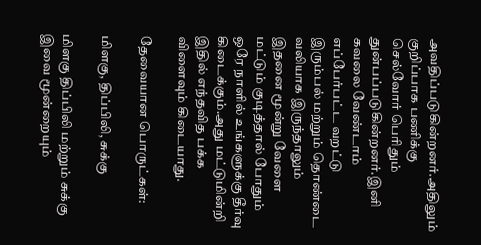அவதிப்படுகின்றனர்.அதிலும் குறிப்பாக பணிக்கு செல்வோர் பெரிதும் துன்பப்படுகின்றனர்.இனி கவலை வேண்டாம் எப்பேர்பட்ட வறட்டு இரும்பல் மற்றும் தொண்டை வலியாக இருந்தாலும் இதனை மூன்று வேளை மட்டும் குடித்தால் போதும் ஒரே நாளில் உங்களுக்கு தீர்வு கிடைக்கும்.அது மட்டுமின்றி இதில் எந்தவித பக்க விளைவும் கிடையாது.

தேவையான பொருட்கள்:

மிளகு, திப்பிலி, சுக்கு

மிளகு திப்பிலி மற்றும் சுக்கு இவை மூன்றையும்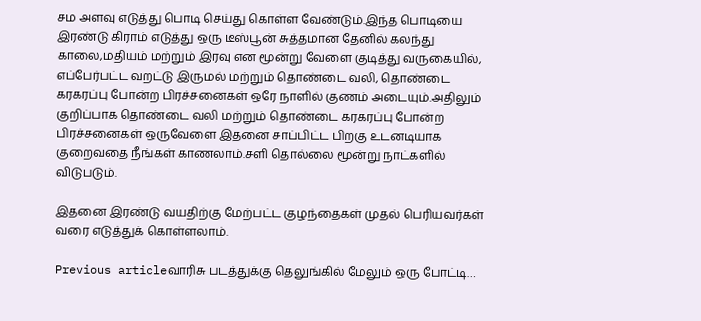சம அளவு எடுத்து பொடி செய்து கொள்ள வேண்டும்.இந்த பொடியை இரண்டு கிராம் எடுத்து ஒரு டீஸ்பூன் சுத்தமான தேனில் கலந்து காலை,மதியம் மற்றும் இரவு என மூன்று வேளை குடித்து வருகையில், எப்பேர்பட்ட வறட்டு இருமல் மற்றும் தொண்டை வலி, தொண்டை கரகரப்பு போன்ற பிரச்சனைகள் ஒரே நாளில் குணம் அடையும்.அதிலும் குறிப்பாக தொண்டை வலி மற்றும் தொண்டை கரகரப்பு போன்ற பிரச்சனைகள் ஒருவேளை இதனை சாப்பிட்ட பிறகு உடனடியாக குறைவதை நீங்கள் காணலாம்.சளி தொல்லை மூன்று நாட்களில் விடுபடும்.

இதனை இரண்டு வயதிற்கு மேற்பட்ட குழந்தைகள் முதல் பெரியவர்கள் வரை எடுத்துக் கொள்ளலாம்.

Previous articleவாரிசு படத்துக்கு தெலுங்கில் மேலும் ஒரு போட்டி…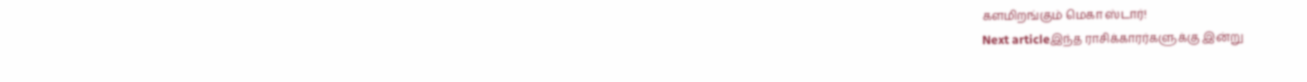களமிறங்கும் மெகா ஸ்டார்!
Next articleஇந்த ராசிக்காரர்களுக்கு இன்று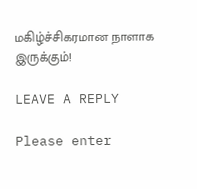மகிழ்ச்சிகரமான நாளாக இருக்கும்!

LEAVE A REPLY

Please enter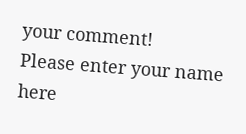your comment!
Please enter your name here